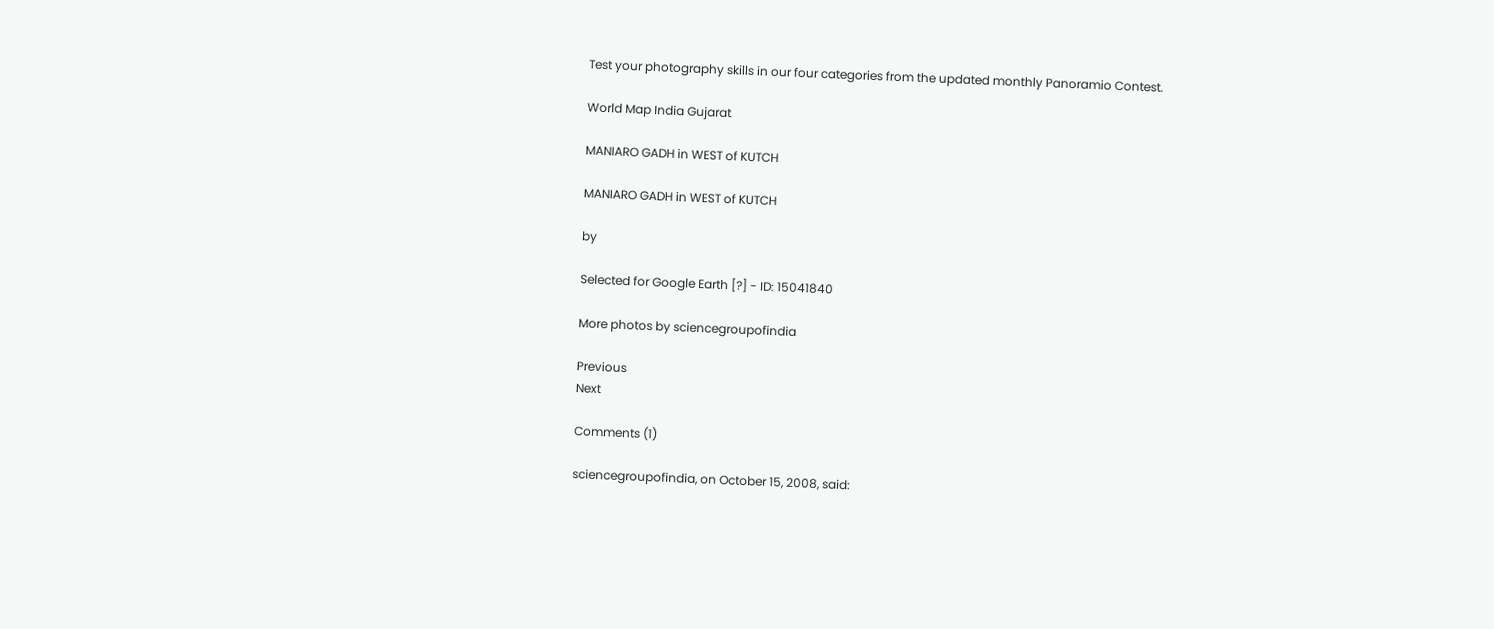Test your photography skills in our four categories from the updated monthly Panoramio Contest.

World Map India Gujarat

MANIARO GADH in WEST of KUTCH

MANIARO GADH in WEST of KUTCH

by

Selected for Google Earth [?] - ID: 15041840

More photos by sciencegroupofindia

Previous
Next

Comments (1)

sciencegroupofindia, on October 15, 2008, said: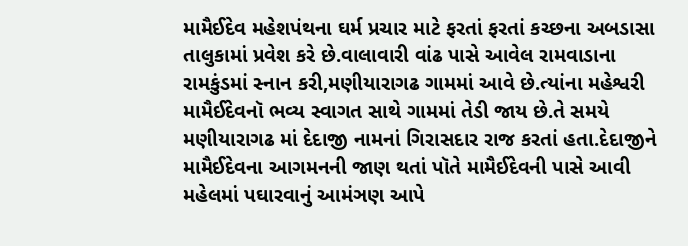મામૈઈદેવ મહેશપંથના ઘર્મ પ્રચાર માટે ફરતાં ફરતાં કચ્છના અબડાસા તાલુકામાં પ્રવેશ કરે છે.વાલાવારી વાંઢ પાસે આવેલ રામવાડાના રામકુંડમાં સ્નાન કરી,મણીયારાગઢ ગામમાં આવે છે.ત્યાંના મહેશ્વરી મામૈઈદેવનૉ ભવ્ય સ્વાગત સાથે ગામમાં તેડી જાય છે.તે સમયે મણીયારાગઢ માં દેદાજી નામનાં ગિરાસદાર રાજ કરતાં હતા.દેદાજીને મામૈઈદેવના આગમનની જાણ થતાં પૉતે મામૈઈદેવની પાસે આવી મહેલમાં પઘારવાનું આમંઞણ આપે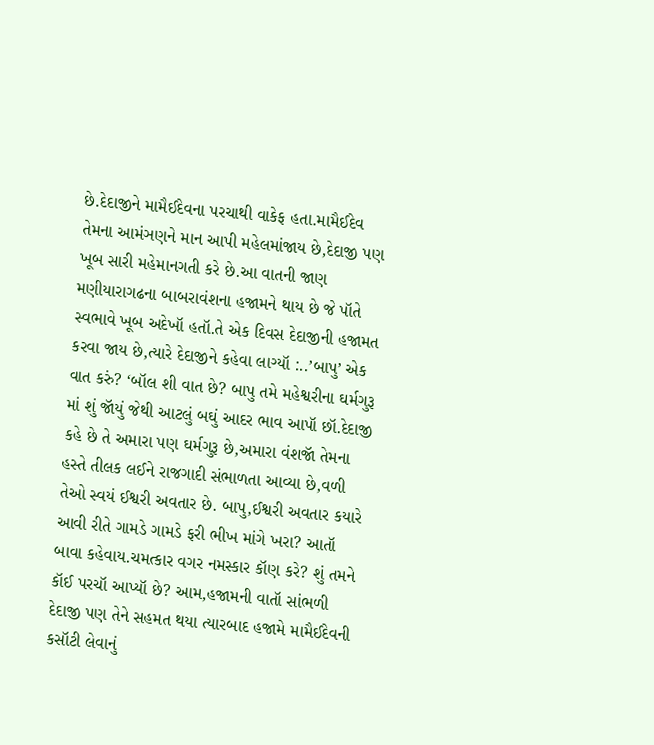છે.દેદાજીને મામૈઈદેવના પરચાથી વાકેફ હતા.મામૈઈદેવ તેમના આમંઞણને માન આપી મહેલમાંજાય છે,દેદાજી પણ ખૂબ સારી મહેમાનગતી કરે છે.આ વાતની જાણ મણીયારાગઢના બાબરાવંશના હજામને થાય છે જે પૉતે સ્વભાવે ખૂબ અદેખૉ હતૉ.તે એક દિવસ દેદાજીની હજામત કરવા જાય છે,ત્યારે દેદાજીને કહેવા લાગ્યૉ :..’બાપુ’ એક વાત કરું? ‘બૉલ શી વાત છે? બાપુ તમે મહેશ્વરીના ઘર્મગુરૂ માં શું જૉયું જેથી આટલું બઘું આદર ભાવ આપૉ છૉ.દેદાજી કહે છે તે અમારા પણ ઘર્મગુરૂ છે,અમારા વંશજૉ તેમના હસ્તે તીલક લઈને રાજગાદી સંભાળતા આવ્યા છે,વળી તેઓ સ્વયં ઈશ્વરી અવતાર છે. બાપુ,ઈશ્વરી અવતાર કયારે આવી રીતે ગામડે ગામડે ફરી ભીખ માંગે ખરા? આતૉ બાવા કહેવાય.ચમત્કાર વગર નમસ્કાર કૉણ કરે? શું તમને કૉઈ પરચૉ આપ્યૉ છે? આમ,હજામની વાતૉ સાંભળી દેદાજી પણ તેને સહમત થયા ત્યારબાદ હજામે મામૈઈદેવની કસૉટી લેવાનું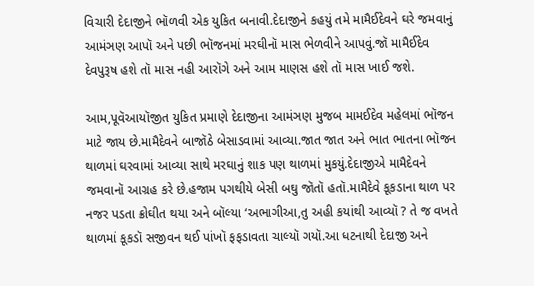વિચારી દેદાજીને ભૉળવી એક યુકિત બનાવી.દેદાજીને કહયું તમે મામૈઈદેવને ઘરે જમવાનું આમંઞણ આપૉ અને પછી ભૉજનમાં મરઘીનૉ માસ ભેળવીને આપવું.જૉ મામૈઈદેવ દેવપુરૂષ હશે તૉ માસ નહી આરૉગે અને આમ માણસ હશે તૉ માસ ખાઈ જશે.

આમ,પૂવૅઆયૉજીત યુકિત પ્રમાણે દેદાજીના આમંઞણ મુજબ મામઈદેવ મહેલમાં ભૉજન માટે જાય છે.મામૈદેવને બાજૉઠે બેસાડવામાં આવ્યા.જાત જાત અને ભાત ભાતના ભૉજન થાળમાં ઘરવામાં આવ્યા સાથે મરઘાનું શાક પણ થાળમાં મુકયું.દેદાજીએ મામૈદેવને જમવાનૉ આગ્રહ કરે છે.હજામ પગથીયે બેસી બઘુ જૉતૉ હતૉ.મામૈદેવે કૂકડાના થાળ પર નજર પડતા ક્રોઘીત થયા અને બૉલ્યા ‘અભાગીઆ,તુ અહી કયાંથી આવ્યૉ ? તે જ વખતે થાળમાં કૂકડૉ સજીવન થઈ પાંખૉ ફફડાવતા ચાલ્યૉ ગયૉ.આ ધટનાથી દેદાજી અને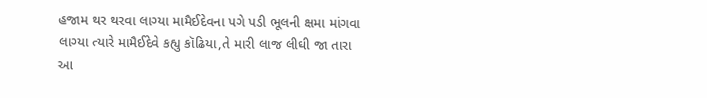હજામ થર થરવા લાગ્યા મામૈઈદેવના પગે પડી ભૂલની ક્ષમા માંગવા લાગ્યા ત્યારે મામૈઈદેવે કહ્યુ કૉઢિયા,તે મારી લાજ લીઘી જા તારા આ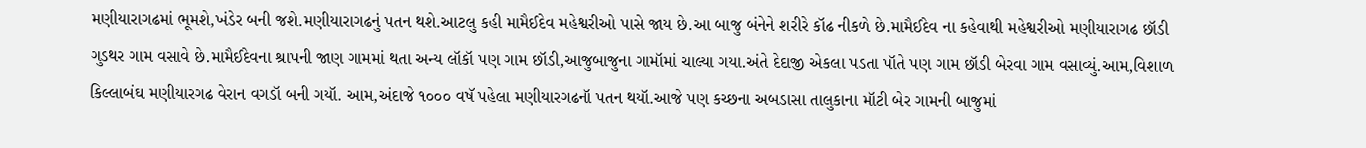મણીયારાગઢમાં ભૂમશે,ખંડેર બની જશે.મણીયારાગઢનું પતન થશે.આટલુ કહી મામૈઈદેવ મહેશ્વરીઓ પાસે જાય છે.આ બાજુ બંનેને શરીરે કૉઢ નીકળે છે.મામૈઈદેવ ના કહેવાથી મહેશ્વરીઓ મણીયારાગઢ છૉડી ગુડથર ગામ વસાવે છે.મામૈઈદેવના શ્રાપની જાણ ગામમાં થતા અન્ય લૉકૉ પણ ગામ છૉડી,આજુબાજુના ગામૉમાં ચાલ્યા ગયા.અંતે દેદાજી એકલા પડતા પૉતે પણ ગામ છૉડી બેરવા ગામ વસાવ્યું.આમ,વિશાળ કિલ્લાબંઘ મણીયારગઢ વેરાન વગડૉ બની ગયૉ. આમ,અંદાજે ૧૦૦૦ વષૅ પહેલા મણીયારગઢનૉ પતન થયૉ.આજે પણ કચ્છના અબડાસા તાલુકાના મૉટી બેર ગામની બાજુમાં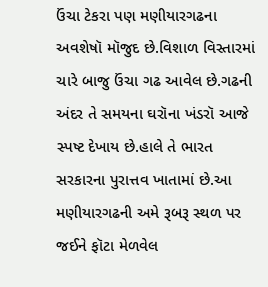ઉંચા ટેકરા પણ મણીયારગઢના અવશેષૉ મૉજુદ છે.વિશાળ વિસ્તારમાં ચારે બાજુ ઉંચા ગઢ આવેલ છે.ગઢની અંદર તે સમયના ઘરૉના ખંડરૉ આજે સ્પષ્ટ દેખાય છે.હાલે તે ભારત સરકારના પુરાત્તવ ખાતામાં છે.આ મણીયારગઢની અમે રૂબરૂ સ્થળ પર જઈને ફૉટા મેળવેલ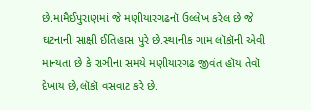છે.મામૈઈપુરાણમાં જે મણીયારગઢનૉ ઉલ્લેખ કરેલ છે જે ઘટનાની સાક્ષી ઈતિહાસ પુરે છે.સ્થાનીક ગામ લૉકૉની એવી માન્યતા છે કે રાઞીના સમયે મણીયારગઢ જીવંત હૉય તેવૉ દેખાય છે,લૉકૉ વસવાટ કરે છે.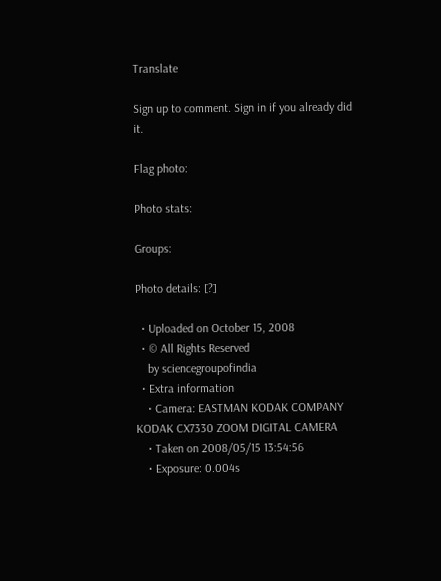Translate

Sign up to comment. Sign in if you already did it.

Flag photo:

Photo stats:

Groups:

Photo details: [?]

  • Uploaded on October 15, 2008
  • © All Rights Reserved
    by sciencegroupofindia
  • Extra information
    • Camera: EASTMAN KODAK COMPANY KODAK CX7330 ZOOM DIGITAL CAMERA
    • Taken on 2008/05/15 13:54:56
    • Exposure: 0.004s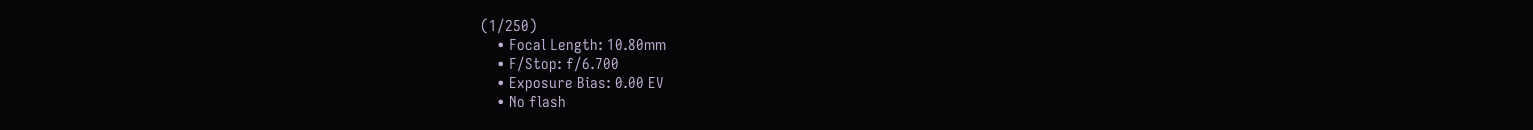(1/250)
    • Focal Length: 10.80mm
    • F/Stop: f/6.700
    • Exposure Bias: 0.00 EV
    • No flash